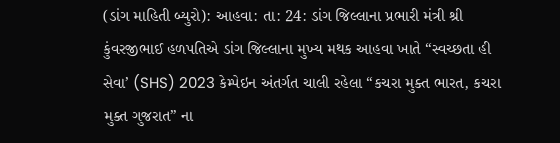(ડાંગ માહિતી બ્યુરો): આહવા: તા: 24: ડાંગ જિલ્લાના પ્રભારી મંત્રી શ્રી કુંવરજીભાઈ હળપતિએ ડાંગ જિલ્લાના મુખ્ય મથક આહવા ખાતે “સ્વચ્છતા હી સેવા’ (SHS) 2023 કેમ્પેઇન અંતર્ગત ચાલી રહેલા “કચરા મુક્ત ભારત, કચરા મુક્ત ગુજરાત” ના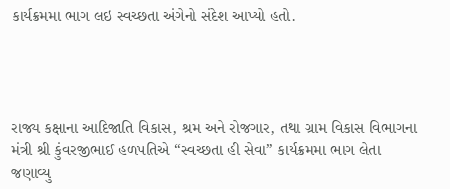કાર્યક્રમમા ભાગ લઇ સ્વચ્છતા અંગેનો સંદેશ આપ્યો હતો.




રાજ્ય કક્ષાના આદિજાતિ વિકાસ, શ્રમ અને રોજગાર, તથા ગ્રામ વિકાસ વિભાગના મંત્રી શ્રી કુંવરજીભાઈ હળપતિએ “સ્વચ્છતા હી સેવા” કાર્યક્રમમા ભાગ લેતા જણાવ્યુ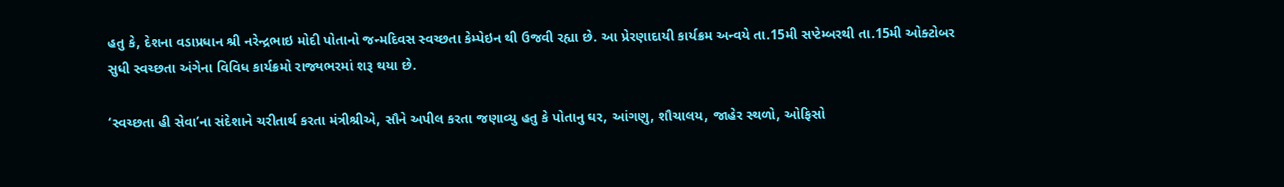હતુ કે, દેશના વડાપ્રધાન શ્રી નરેન્દ્રભાઇ મોદી પોતાનો જન્મદિવસ સ્વચ્છતા કેમ્પેઇન થી ઉજવી રહ્યા છે. આ પ્રેરણાદાયી કાર્યક્રમ અન્વયે તા.15મી સપ્ટેમ્બરથી તા.15મી ઓક્ટોબર સુધી સ્વચ્છતા અંગેના વિવિધ કાર્યક્રમો રાજ્યભરમાં શરૂ થયા છે.

‘સ્વચ્છતા હી સેવા’ના સંદેશાને ચરીતાર્થ કરતા મંત્રીશ્રીએ, સૌને અપીલ કરતા જણાવ્યુ હતુ કે પોતાનુ ઘર, આંગણુ, શૌચાલય, જાહેર સ્થળો, ઓફિસો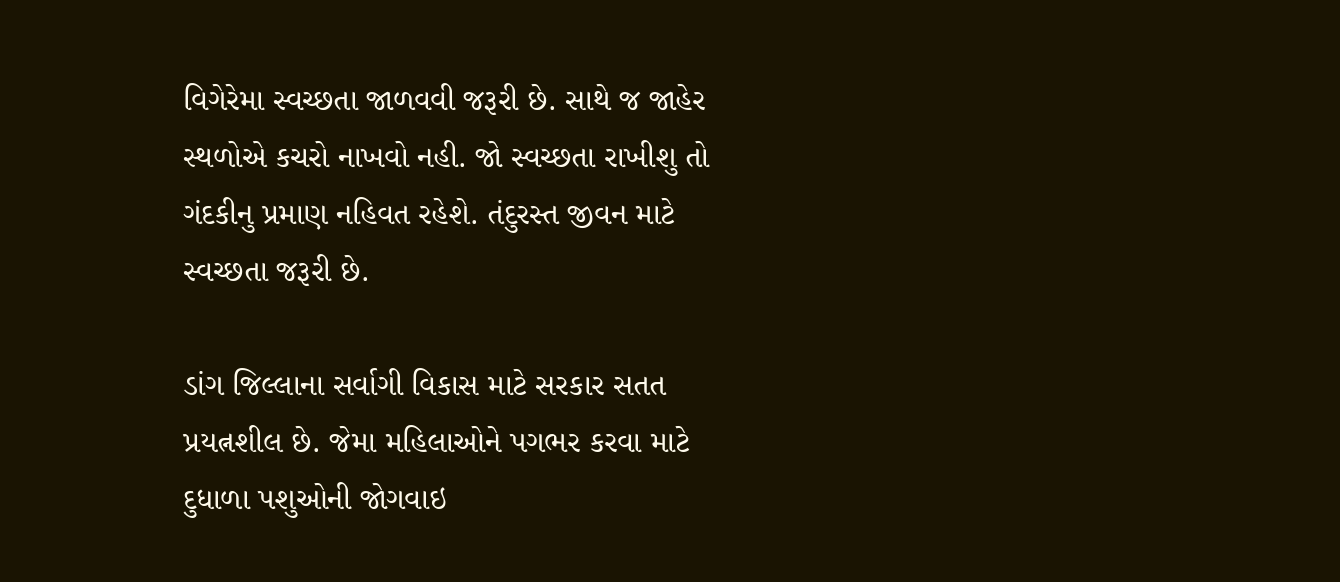વિગેરેમા સ્વચ્છતા જાળવવી જરૂરી છે. સાથે જ જાહેર સ્થળોએ કચરો નાખવો નહી. જો સ્વચ્છતા રાખીશુ તો ગંદકીનુ પ્રમાણ નહિવત રહેશે. તંદુરસ્ત જીવન માટે સ્વચ્છતા જરૂરી છે.

ડાંગ જિલ્લાના સર્વાગી વિકાસ માટે સરકાર સતત પ્રયત્નશીલ છે. જેમા મહિલાઓને પગભર કરવા માટે દુધાળા પશુઓની જોગવાઇ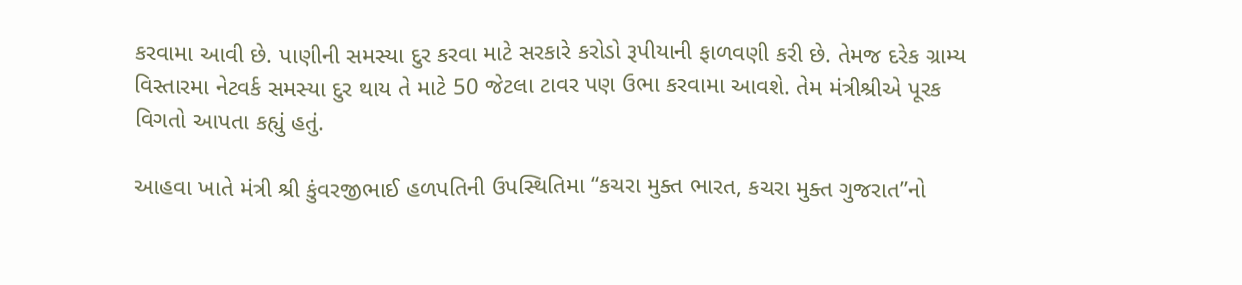કરવામા આવી છે. પાણીની સમસ્યા દુર કરવા માટે સરકારે કરોડો રૂપીયાની ફાળવણી કરી છે. તેમજ દરેક ગ્રામ્ય વિસ્તારમા નેટવર્ક સમસ્યા દુર થાય તે માટે 50 જેટલા ટાવર પણ ઉભા કરવામા આવશે. તેમ મંત્રીશ્રીએ પૂરક વિગતો આપતા કહ્યું હતું.

આહવા ખાતે મંત્રી શ્રી કુંવરજીભાઈ હળપતિની ઉપસ્થિતિમા “કચરા મુક્ત ભારત, કચરા મુક્ત ગુજરાત”નો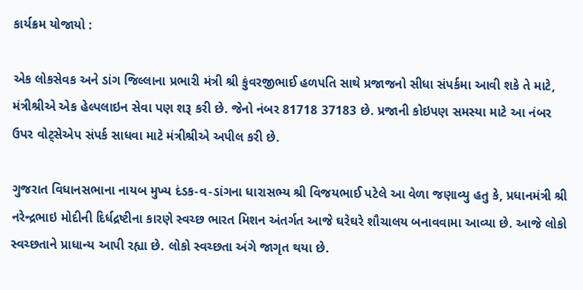કાર્યક્રમ યોજાયો :

એક લોકસેવક અને ડાંગ જિલ્લાના પ્રભારી મંત્રી શ્રી કુંવરજીભાઈ હળપતિ સાથે પ્રજાજનો સીધા સંપર્કમા આવી શકે તે માટે, મંત્રીશ્રીએ એક હેલ્પલાઇન સેવા પણ શરૂ કરી છે. જેનો નંબર 81718 37183 છે. પ્રજાની કોઇપણ સમસ્યા માટે આ નંબર ઉપર વોટ્સેએપ સંપર્ક સાધવા માટે મંત્રીશ્રીએ અપીલ કરી છે.

ગુજરાત વિધાનસભાના નાયબ મુખ્ય દંડક-વ-ડાંગના ધારાસભ્ય શ્રી વિજયભાઈ પટેલે આ વેળા જણાવ્યુ હતુ કે, પ્રધાનમંત્રી શ્રી નરેન્દ્રભાઇ મોદીની દિર્ધદ્રષ્ટીના કારણે સ્વચ્છ ભારત મિશન અંતર્ગત આજે ઘરેઘરે શૌચાલય બનાવવામા આવ્યા છે. આજે લોકો સ્વચ્છતાને પ્રાધાન્ય આપી રહ્યા છે. લોકો સ્વચ્છતા અંગે જાગૃત થયા છે.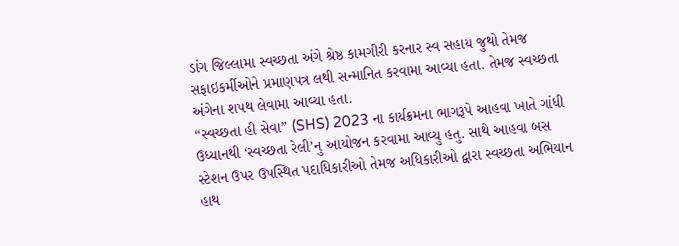ડાંગ જિલ્લામા સ્વચ્છતા અંગે શ્રેષ્ઠ કામગીરી કરનાર સ્વ સહાય જુથો તેમજ સફાઇકર્મીઓને પ્રમાણપત્ર લથી સન્માનિત કરવામા આવ્યા હતા. તેમજ સ્વચ્છતા અંગેના શપથ લેવામા આવ્યા હતા.
“સ્વચ્છતા હી સેવા” (SHS) 2023 ના કાર્યક્રમના ભાગરૂપે આહવા ખાતે ગાંધી ઉધ્યાનથી ‘સ્વચ્છતા રેલી’નુ આયોજન કરવામા આવ્યુ હતુ. સાથે આહવા બસ સ્ટેશન ઉપર ઉપસ્થિત પદાધિકારીઓ તેમજ અધિકારીઓ દ્વારા સ્વચ્છતા અભિયાન હાથ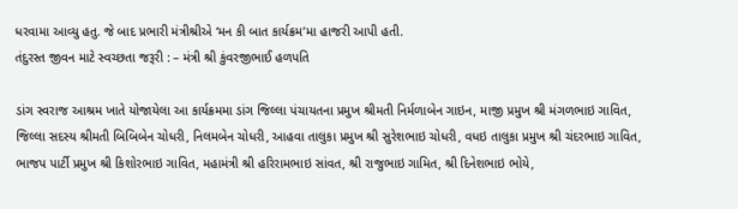ધરવામા આવ્યુ હતુ. જે બાદ પ્રભારી મંત્રીશ્રીએ ‘મન કી બાત કાર્યક્રમ’મા હાજરી આપી હતી.
તંદુરસ્ત જીવન માટે સ્વચ્છતા જરૂરી : – મંત્રી શ્રી કુંવરજીભાઈ હળપતિ

ડાંગ સ્વરાજ આશ્રમ ખાતે યોજાયેલા આ કાર્યક્રમમા ડાંગ જિલ્લા પંચાયતના પ્રમુખ શ્રીમતી નિર્મળાબેન ગાઇન, માજી પ્રમુખ શ્રી મંગળભાઇ ગાવિત, જિલ્લા સદસ્ય શ્રીમતી બિબિબેન ચોધરી, નિલમબેન ચોધરી, આહવા તાલુકા પ્રમુખ શ્રી સુરેશભાઇ ચોધરી, વધઇ તાલુકા પ્રમુખ શ્રી ચંદરભાઇ ગાવિત, ભાજપ પાર્ટી પ્રમુખ શ્રી કિશોરભાઇ ગાવિત, મહામંત્રી શ્રી હરિરામભાઇ સાંવત, શ્રી રાજુભાઇ ગામિત, શ્રી દિનેશભાઇ ભોયે,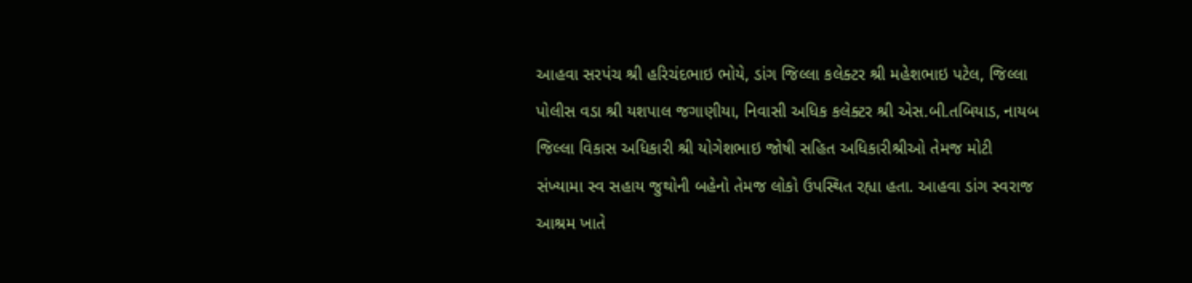આહવા સરપંચ શ્રી હરિચંદભાઇ ભોયે, ડાંગ જિલ્લા કલેક્ટર શ્રી મહેશભાઇ પટેલ, જિલ્લા પોલીસ વડા શ્રી યશપાલ જગાણીયા, નિવાસી અધિક કલેક્ટર શ્રી એસ.બી.તબિયાડ, નાયબ જિલ્લા વિકાસ અધિકારી શ્રી યોગેશભાઇ જોષી સહિત અધિકારીશ્રીઓ તેમજ મોટી સંખ્યામા સ્વ સહાય જુથોની બહેનો તેમજ લોકો ઉપસ્થિત રહ્યા હતા. આહવા ડાંગ સ્વરાજ આશ્રમ ખાતે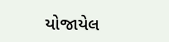યોજાયેલ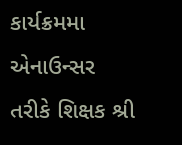કાર્યક્રમમા એનાઉન્સર તરીકે શિક્ષક શ્રી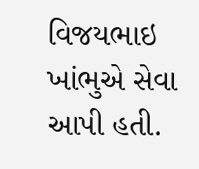વિજયભાઇ ખાંભુએ સેવા આપી હતી.